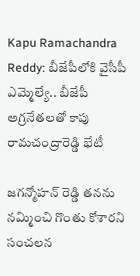Kapu Ramachandra Reddy: బీజేపీలోకి వైసీపీ ఎమ్మెల్యే.. బీజేపీ అగ్రనేతలతో కాపు రామచంద్రారెడ్డి భేటీ

జగన్మోహన్ రెడ్డి తనను నమ్మించి గొంతు కోశారని సంచలన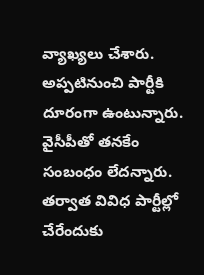వ్యాఖ్యలు చేశారు. అప్పటినుంచి పార్టీకి దూరంగా ఉంటున్నారు. వైసీపీతో తనకేం సంబంధం లేదన్నారు. తర్వాత వివిధ పార్టీల్లో చేరేందుకు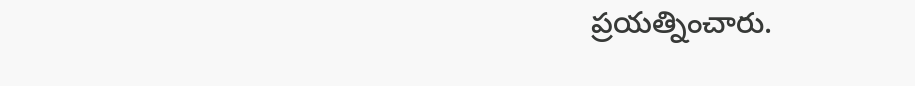ప్రయత్నించారు.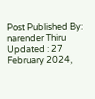Post Published By: narender Thiru
Updated : 27 February 2024,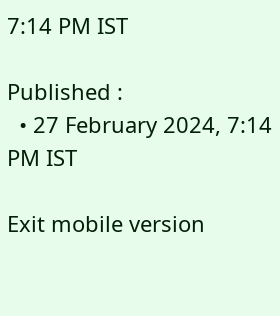7:14 PM IST

Published :
  • 27 February 2024, 7:14 PM IST

Exit mobile version